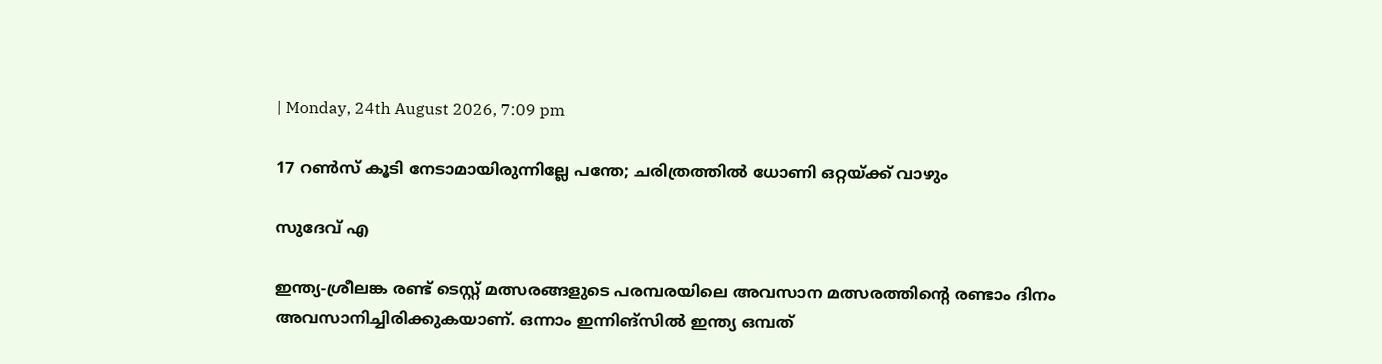| Monday, 24th August 2026, 7:09 pm

17 റൺസ് കൂടി നേടാമായിരുന്നില്ലേ പന്തേ; ചരിത്രത്തിൽ ധോണി ഒറ്റയ്ക്ക് വാഴും

സുദേവ് എ

ഇന്ത്യ-ശ്രീലങ്ക രണ്ട് ടെസ്റ്റ് മത്സരങ്ങളുടെ പരമ്പരയിലെ അവസാന മത്സരത്തിന്റെ രണ്ടാം ദിനം അവസാനിച്ചിരിക്കുകയാണ്. ഒന്നാം ഇന്നിങ്സിൽ ഇന്ത്യ ഒമ്പത്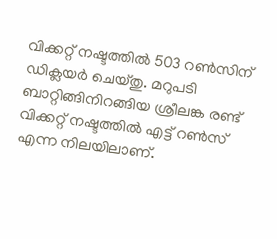വിക്കറ്റ് നഷ്ടത്തിൽ 503 റൺസിന് ഡിക്ലയർ ചെയ്തു. മറുപടി ബാറ്റിങ്ങിനിറങ്ങിയ ശ്രീലങ്ക രണ്ട് വിക്കറ്റ് നഷ്ടത്തിൽ എട്ട് റൺസ് എന്ന നിലയിലാണ്.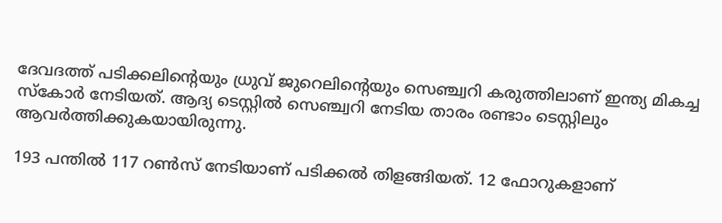ദേവദത്ത് പടിക്കലിന്റെയും ധ്രുവ് ജുറെലിന്റെയും സെഞ്ച്വറി കരുത്തിലാണ് ഇന്ത്യ മികച്ച സ്കോർ നേടിയത്. ആദ്യ ടെസ്റ്റിൽ സെഞ്ച്വറി നേടിയ താരം രണ്ടാം ടെസ്റ്റിലും ആവർത്തിക്കുകയായിരുന്നു.

193 പന്തിൽ 117 റൺസ് നേടിയാണ് പടിക്കൽ തിളങ്ങിയത്. 12 ഫോറുകളാണ്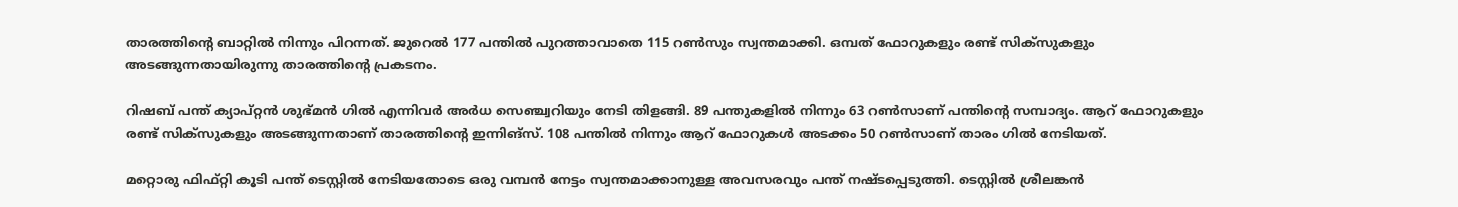താരത്തിന്റെ ബാറ്റിൽ നിന്നും പിറന്നത്. ജുറെൽ 177 പന്തിൽ പുറത്താവാതെ 115 റൺസും സ്വന്തമാക്കി. ഒമ്പത് ഫോറുകളും രണ്ട് സിക്സുകളും അടങ്ങുന്നതായിരുന്നു താരത്തിന്റെ പ്രകടനം.

റിഷബ് പന്ത് ക്യാപ്റ്റൻ ശുഭ്മൻ ഗിൽ എന്നിവർ അർധ സെഞ്ച്വറിയും നേടി തിളങ്ങി. 89 പന്തുകളിൽ നിന്നും 63 റൺസാണ് പന്തിന്റെ സമ്പാദ്യം. ആറ് ഫോറുകളും രണ്ട് സിക്സുകളും അടങ്ങുന്നതാണ് താരത്തിന്റെ ഇന്നിങ്സ്. 108 പന്തിൽ നിന്നും ആറ് ഫോറുകൾ അടക്കം 50 റൺസാണ് താരം ഗിൽ നേടിയത്.

മറ്റൊരു ഫിഫ്റ്റി കൂടി പന്ത് ടെസ്റ്റിൽ നേടിയതോടെ ഒരു വമ്പൻ നേട്ടം സ്വന്തമാക്കാനുള്ള അവസരവും പന്ത് നഷ്ടപ്പെടുത്തി. ടെസ്റ്റിൽ ശ്രീലങ്കൻ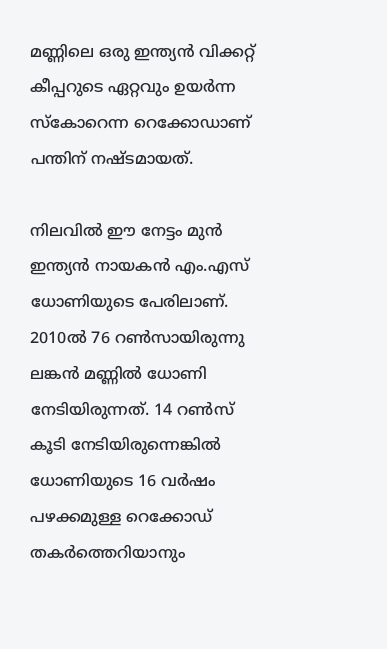മണ്ണിലെ ഒരു ഇന്ത്യൻ വിക്കറ്റ് കീപ്പറുടെ ഏറ്റവും ഉയർന്ന സ്കോറെന്ന റെക്കോഡാണ് പന്തിന് നഷ്ടമായത്.

നിലവിൽ ഈ നേട്ടം മുൻ ഇന്ത്യൻ നായകൻ എം.എസ് ധോണിയുടെ പേരിലാണ്. 2010ൽ 76 റൺസായിരുന്നു ലങ്കൻ മണ്ണിൽ ധോണി നേടിയിരുന്നത്. 14 റൺസ് കൂടി നേടിയിരുന്നെങ്കിൽ ധോണിയുടെ 16 വർഷം പഴക്കമുള്ള റെക്കോഡ് തകർത്തെറിയാനും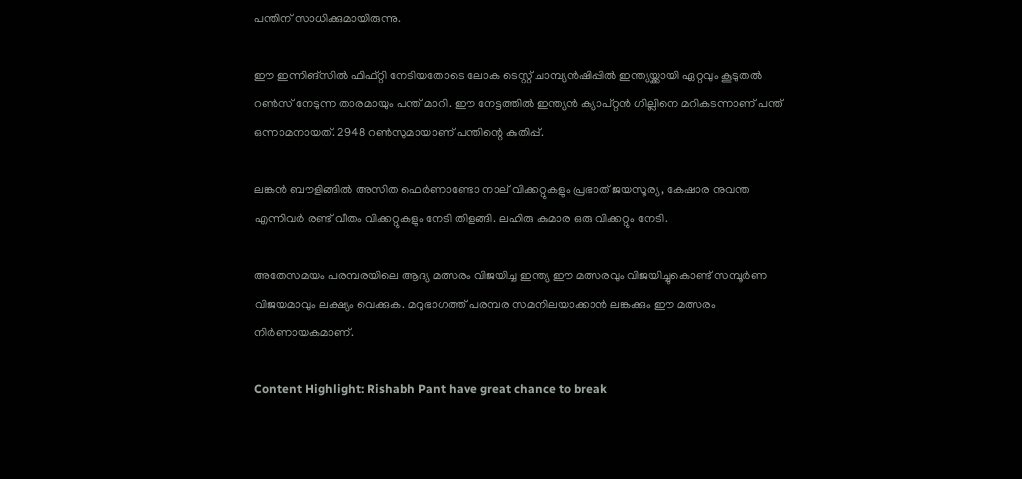പന്തിന് സാധിക്കുമായിരുന്നു.

ഈ ഇന്നിങ്സിൽ ഫിഫ്റ്റി നേടിയതോടെ ലോക ടെസ്റ്റ് ചാമ്പ്യൻഷിപ്പിൽ ഇന്ത്യയ്ക്കായി ഏറ്റവും കൂടുതൽ റൺസ് നേടുന്ന താരമായും പന്ത് മാറി. ഈ നേട്ടത്തിൽ ഇന്ത്യൻ ക്യാപ്റ്റൻ ഗില്ലിനെ മറികടന്നാണ് പന്ത് ഒന്നാമനായത്. 2948 റൺസുമായാണ് പന്തിന്റെ കുതിപ്പ്.

ലങ്കൻ ബൗളിങ്ങിൽ അസിത ഫെർണാണ്ടോ നാല് വിക്കറ്റുകളും പ്രഭാത് ജയസൂര്യ, കേഷാര നുവന്ത എന്നിവർ രണ്ട് വീതം വിക്കറ്റുകളും നേടി തിളങ്ങി. ലഹിരു കുമാര ഒരു വിക്കറ്റും നേടി.

അതേസമയം പരമ്പരയിലെ ആദ്യ മത്സരം വിജയിച്ച ഇന്ത്യ ഈ മത്സരവും വിജയിച്ചുകൊണ്ട് സമ്പൂർണ വിജയമാവും ലക്ഷ്യം വെക്കുക. മറുഭാഗത്ത് പരമ്പര സമനിലയാക്കാൻ ലങ്കക്കും ഈ മത്സരം നിർണായകമാണ്.

Content Highlight: Rishabh Pant have great chance to break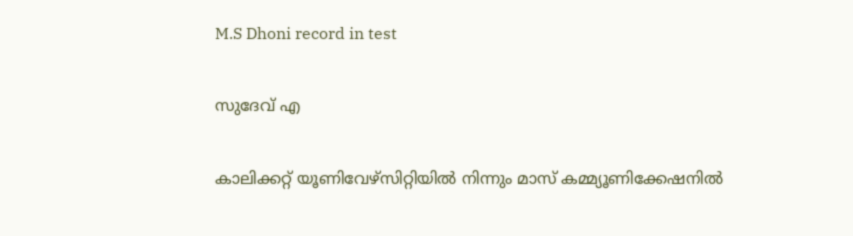M.S Dhoni record in test

സുദേവ് എ

കാലിക്കറ്റ് യൂണിവേഴ്‌സിറ്റിയില്‍ നിന്നും മാസ് കമ്മ്യൂണിക്കേഷനില്‍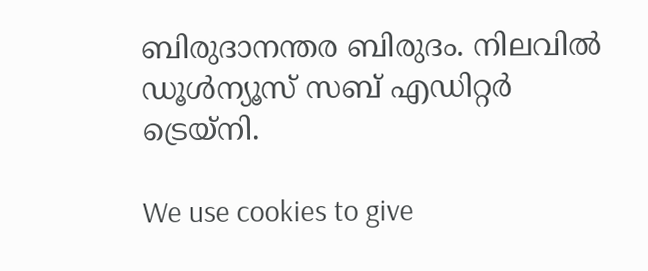ബിരുദാനന്തര ബിരുദം. നിലവില്‍ ഡൂള്‍ന്യൂസ് സബ് എഡിറ്റര്‍ ട്രെയ്‌നി.

We use cookies to give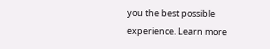you the best possible experience. Learn more